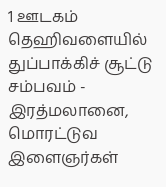1 ஊடகம்
தெஹிவளையில் துப்பாக்கிச் சூட்டு சம்பவம் - இரத்மலானை, மொரட்டுவ இளைஞர்கள்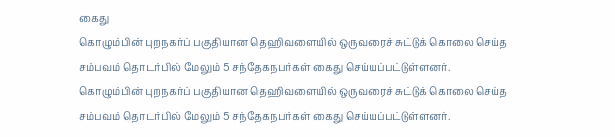கைது
கொழும்பின் புறநகர்ப் பகுதியான தெஹிவளையில் ஒருவரைச் சுட்டுக் கொலை செய்த சம்பவம் தொடர்பில் மேலும் 5 சந்தேகநபர்கள் கைது செய்யப்பட்டுள்ளனர்.
கொழும்பின் புறநகர்ப் பகுதியான தெஹிவளையில் ஒருவரைச் சுட்டுக் கொலை செய்த சம்பவம் தொடர்பில் மேலும் 5 சந்தேகநபர்கள் கைது செய்யப்பட்டுள்ளனர்.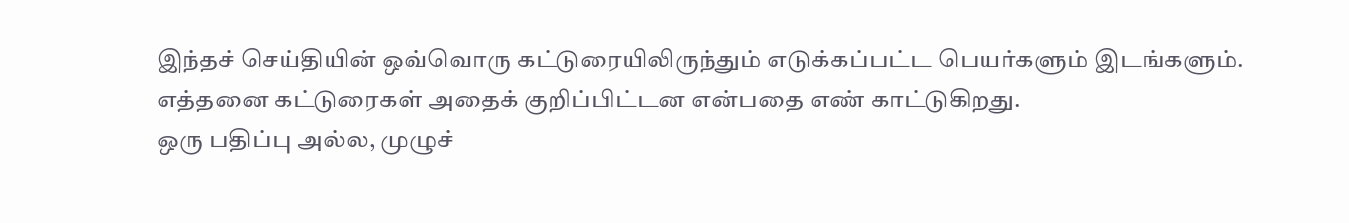இந்தச் செய்தியின் ஒவ்வொரு கட்டுரையிலிருந்தும் எடுக்கப்பட்ட பெயர்களும் இடங்களும். எத்தனை கட்டுரைகள் அதைக் குறிப்பிட்டன என்பதை எண் காட்டுகிறது.
ஒரு பதிப்பு அல்ல, முழுச்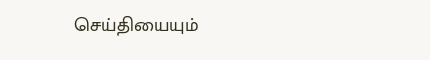செய்தியையும்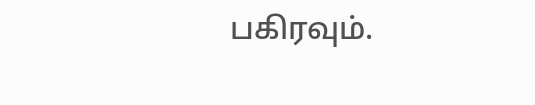பகிரவும்.